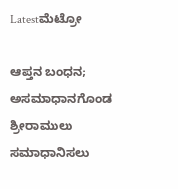Latestಮೆಟ್ರೋ

ಆಪ್ತನ ಬಂಧನ; ಅಸಮಾಧಾನಗೊಂಡ ಶ್ರೀರಾಮುಲು ಸಮಾಧಾನಿಸಲು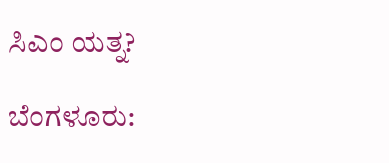ಸಿಎಂ ಯತ್ನ?

ಬೆಂಗಳೂರು: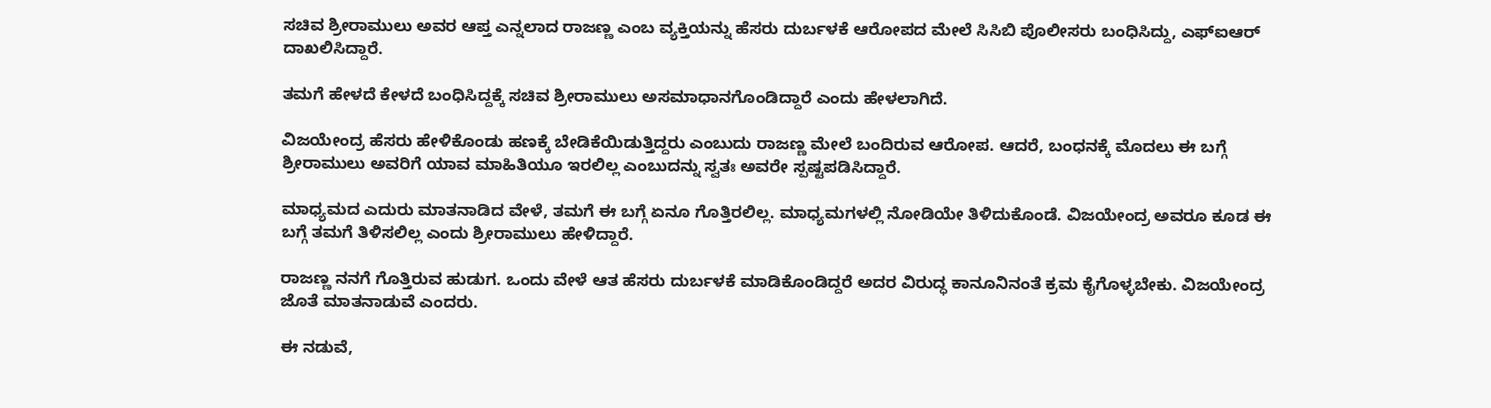ಸಚಿವ ಶ್ರೀರಾಮುಲು ಅವರ ಆಪ್ತ ಎನ್ನಲಾದ ರಾಜಣ್ಣ ಎಂಬ ವ್ಯಕ್ತಿಯನ್ನು ಹೆಸರು ದುರ್ಬಳಕೆ ಆರೋಪದ ಮೇಲೆ ಸಿಸಿಬಿ ಪೊಲೀಸರು ಬಂಧಿಸಿದ್ದು, ಎಫ್ಐಆರ್ ದಾಖಲಿಸಿದ್ದಾರೆ.

ತಮಗೆ ಹೇಳದೆ ಕೇಳದೆ ಬಂಧಿಸಿದ್ದಕ್ಕೆ ಸಚಿವ ಶ್ರೀರಾಮುಲು ಅಸಮಾಧಾನಗೊಂಡಿದ್ದಾರೆ ಎಂದು ಹೇಳಲಾಗಿದೆ.

ವಿಜಯೇಂದ್ರ ಹೆಸರು ಹೇಳಿಕೊಂಡು ಹಣಕ್ಕೆ ಬೇಡಿಕೆಯಿಡುತ್ತಿದ್ದರು ಎಂಬುದು ರಾಜಣ್ಣ ಮೇಲೆ ಬಂದಿರುವ ಆರೋಪ. ಆದರೆ, ಬಂಧನಕ್ಕೆ ಮೊದಲು ಈ ಬಗ್ಗೆ ಶ್ರೀರಾಮುಲು ಅವರಿಗೆ ಯಾವ ಮಾಹಿತಿಯೂ ಇರಲಿಲ್ಲ ಎಂಬುದನ್ನು ಸ್ವತಃ ಅವರೇ ಸ್ಪಷ್ಟಪಡಿಸಿದ್ದಾರೆ.

ಮಾಧ್ಯಮದ ಎದುರು ಮಾತನಾಡಿದ ವೇಳೆ, ತಮಗೆ ಈ ಬಗ್ಗೆ ಏನೂ ಗೊತ್ತಿರಲಿಲ್ಲ. ಮಾಧ್ಯಮಗಳಲ್ಲಿ ನೋಡಿಯೇ ತಿಳಿದುಕೊಂಡೆ. ವಿಜಯೇಂದ್ರ ಅವರೂ ಕೂಡ ಈ ಬಗ್ಗೆ ತಮಗೆ ತಿಳಿಸಲಿಲ್ಲ ಎಂದು ಶ್ರೀರಾಮುಲು ಹೇಳಿದ್ದಾರೆ.

ರಾಜಣ್ಣ ನನಗೆ ಗೊತ್ತಿರುವ ಹುಡುಗ. ಒಂದು ವೇಳೆ ಆತ ಹೆಸರು ದುರ್ಬಳಕೆ ಮಾಡಿಕೊಂಡಿದ್ದರೆ ಅದರ ವಿರುದ್ಧ ಕಾನೂನಿನಂತೆ ಕ್ರಮ ಕೈಗೊಳ್ಳಬೇಕು. ವಿಜಯೇಂದ್ರ ಜೊತೆ ಮಾತನಾಡುವೆ ಎಂದರು.

ಈ ನಡುವೆ,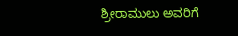ಶ್ರೀರಾಮುಲು ಅವರಿಗೆ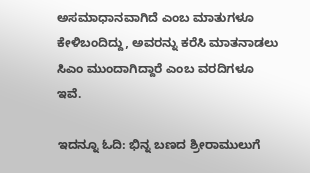ಅಸಮಾಧಾನವಾಗಿದೆ ಎಂಬ ಮಾತುಗಳೂ ಕೇಳಿಬಂದಿದ್ದು, ಅವರನ್ನು ಕರೆಸಿ ಮಾತನಾಡಲು ಸಿಎಂ ಮುಂದಾಗಿದ್ದಾರೆ ಎಂಬ ವರದಿಗಳೂ ಇವೆ.

ಇದನ್ನೂ ಓದಿ: ಭಿನ್ನ ಬಣದ ಶ್ರೀರಾಮುಲುಗೆ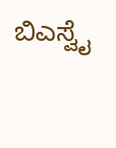ಬಿಎಸ್ವೈ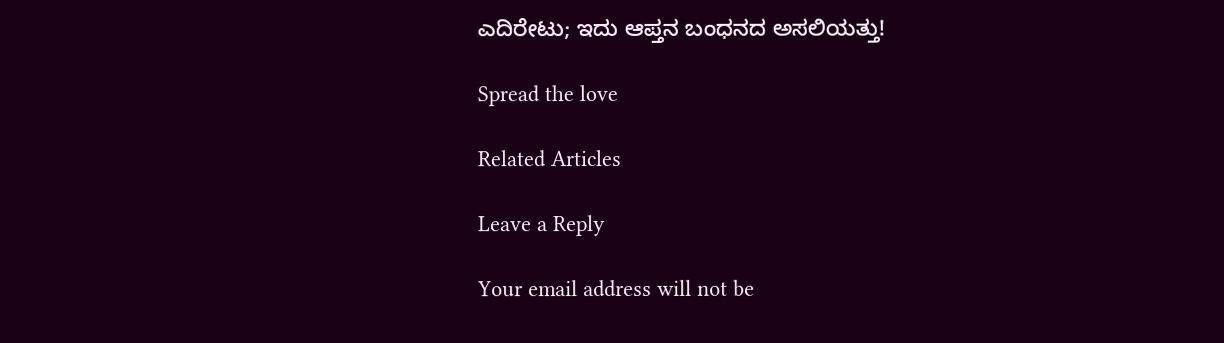ಎದಿರೇಟು; ಇದು ಆಪ್ತನ ಬಂಧನದ ಅಸಲಿಯತ್ತು!

Spread the love

Related Articles

Leave a Reply

Your email address will not be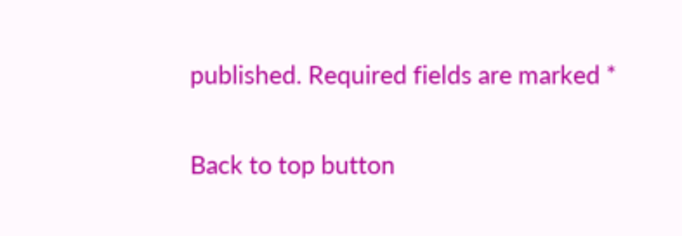published. Required fields are marked *

Back to top button